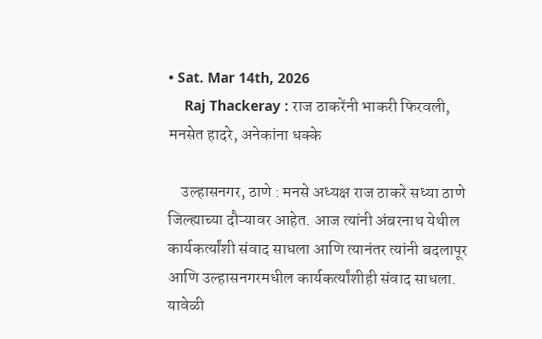• Sat. Mar 14th, 2026
    Raj Thackeray : राज ठाकरेंनी भाकरी फिरवली, मनसेत हादरे, अनेकांना धक्के

    उल्हासनगर, ठाणे : मनसे अध्यक्ष राज ठाकरे सध्या ठाणे जिल्ह्याच्या दौऱ्यावर आहेत. आज त्यांनी अंबरनाथ येथील कार्यकर्त्यांशी संवाद साधला आणि त्यानंतर त्यांनी बदलापूर आणि उल्हासनगरमधील कार्यकर्त्यांशीही संवाद साधला. यावेळी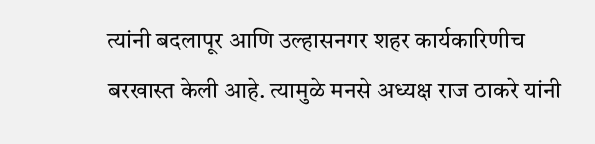त्यांनी बदलापूर आणि उल्हासनगर शहर कार्यकारिणीच बरखास्त केली आहे. त्यामुळे मनसे अध्यक्ष राज ठाकरे यांनी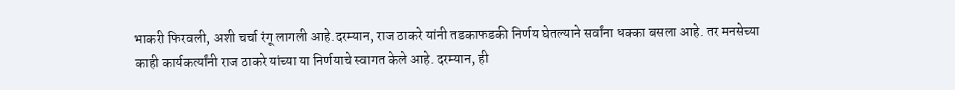भाकरी फिरवली, अशी चर्चा रंगू लागली आहे.दरम्यान, राज ठाकरे यांनी तडकाफडकी निर्णय घेतल्याने सर्वांना धक्का बसला आहे. तर मनसेच्या काही कार्यकर्त्यांनी राज ठाकरे यांच्या या निर्णयाचे स्वागत केले आहे. दरम्यान, ही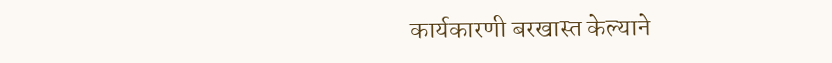कार्यकारणी बरखास्त केल्याने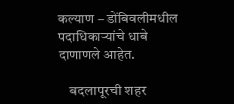कल्याण – डोंबिवलीमधील पदाधिकाऱ्यांचे धाबे दाणाणले आहेत.

    बदलापूरची शहर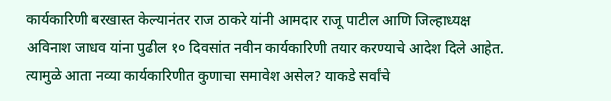कार्यकारिणी बरखास्त केल्यानंतर राज ठाकरे यांनी आमदार राजू पाटील आणि जिल्हाध्यक्ष अविनाश जाधव यांना पुढील १० दिवसांत नवीन कार्यकारिणी तयार करण्याचे आदेश दिले आहेत. त्यामुळे आता नव्या कार्यकारिणीत कुणाचा समावेश असेल? याकडे सर्वांचे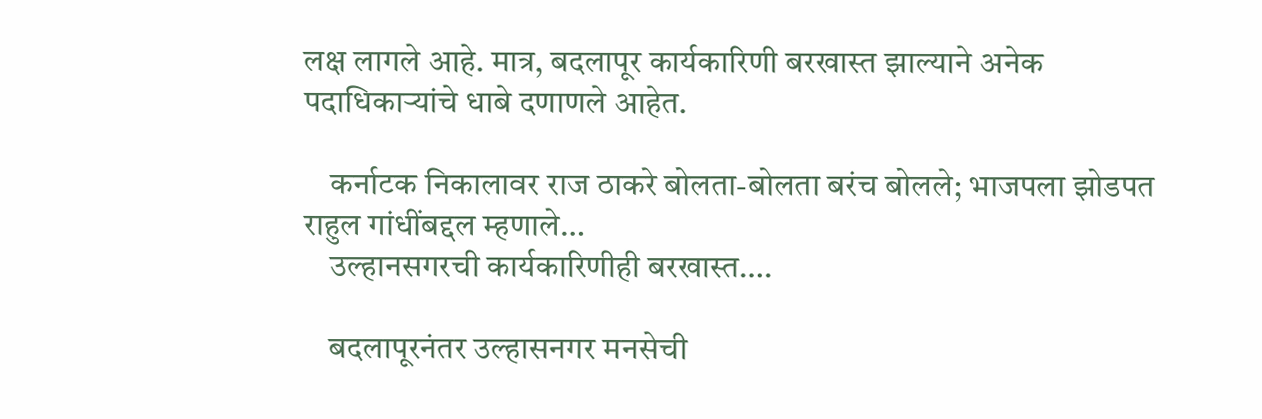लक्ष लागले आहे. मात्र, बदलापूर कार्यकारिणी बरखास्त झाल्याने अनेक पदाधिकाऱ्यांचे धाबे दणाणले आहेत.

    कर्नाटक निकालावर राज ठाकरे बोलता-बोलता बरंच बोलले; भाजपला झोडपत राहुल गांधींबद्दल म्हणाले…
    उल्हानसगरची कार्यकारिणीही बरखास्त….

    बदलापूरनंतर उल्हासनगर मनसेची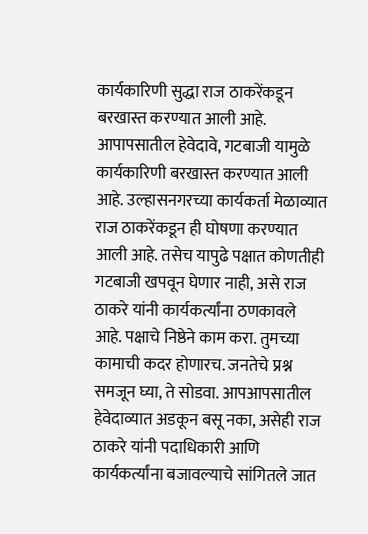कार्यकारिणी सुद्धा राज ठाकरेंकडून बरखास्त करण्यात आली आहे. आपापसातील हेवेदावे, गटबाजी यामुळे कार्यकारिणी बरखास्त करण्यात आली आहे. उल्हासनगरच्या कार्यकर्ता मेळाव्यात राज ठाकरेंकडून ही घोषणा करण्यात आली आहे. तसेच यापुढे पक्षात कोणतीही गटबाजी खपवून घेणार नाही, असे राज ठाकरे यांनी कार्यकर्त्यांना ठणकावले आहे. पक्षाचे निष्ठेने काम करा. तुमच्या कामाची कदर होणारच. जनतेचे प्रश्न समजून घ्या, ते सोडवा. आपआपसातील हेवेदाव्यात अडकून बसू नका, असेही राज ठाकरे यांनी पदाधिकारी आणि कार्यकर्त्यांना बजावल्याचे सांगितले जात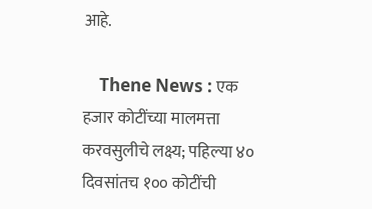आहे.

    Thene News : एक हजार कोटींच्या मालमत्ता करवसुलीचे लक्ष्य; पहिल्या ४० दिवसांतच १०० कोटींची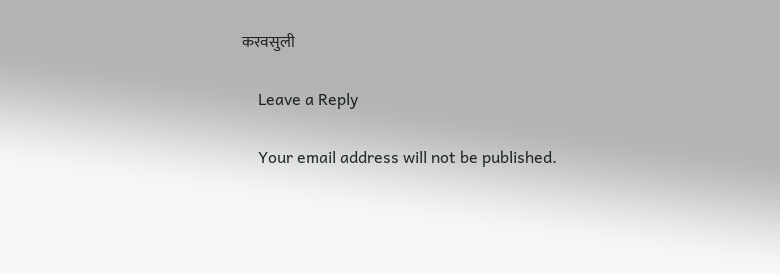करवसुली

    Leave a Reply

    Your email address will not be published.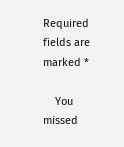Required fields are marked *

    You missed